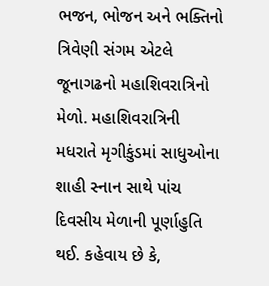ભજન, ભોજન અને ભક્તિનો ત્રિવેણી સંગમ એટલે જૂનાગઢનો મહાશિવરાત્રિનો મેળો. મહાશિવરાત્રિની મધરાતે મૃગીકુંડમાં સાધુઓના શાહી સ્નાન સાથે પાંચ દિવસીય મેળાની પૂર્ણાહુતિ થઈ. કહેવાય છે કે,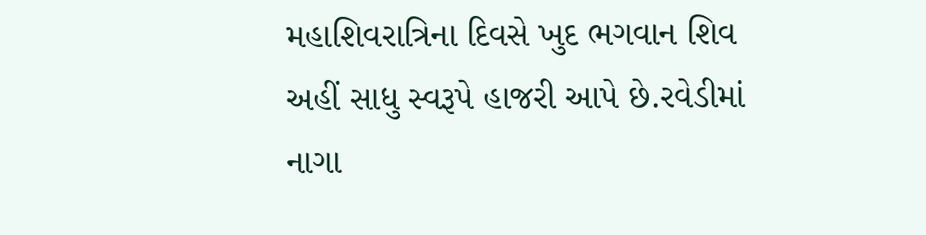મહાશિવરાત્રિના દિવસે ખુદ ભગવાન શિવ અહીં સાધુ સ્વરૂપે હાજરી આપે છે.રવેડીમાં નાગા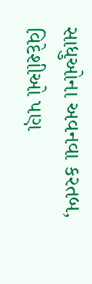સાધુઓના અવનવા કરતબ, વિદેશીઓ પણ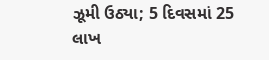ઝૂમી ઉઠ્યા; 5 દિવસમાં 25 લાખ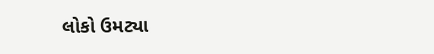લોકો ઉમટ્યા